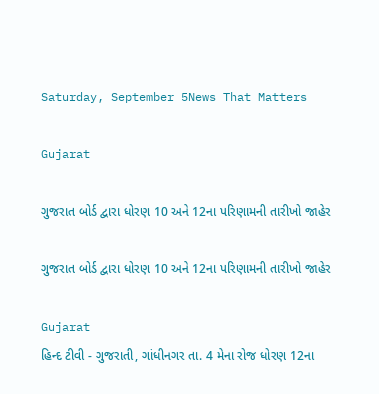Saturday, September 5News That Matters

Gujarat

ગુજરાત બોર્ડ દ્વારા ધોરણ 10 અને 12ના પરિણામની તારીખો જાહેર

ગુજરાત બોર્ડ દ્વારા ધોરણ 10 અને 12ના પરિણામની તારીખો જાહેર

Gujarat
હિન્દ ટીવી - ગુજરાતી, ગાંધીનગર તા. 4 મેના રોજ ધોરણ 12ના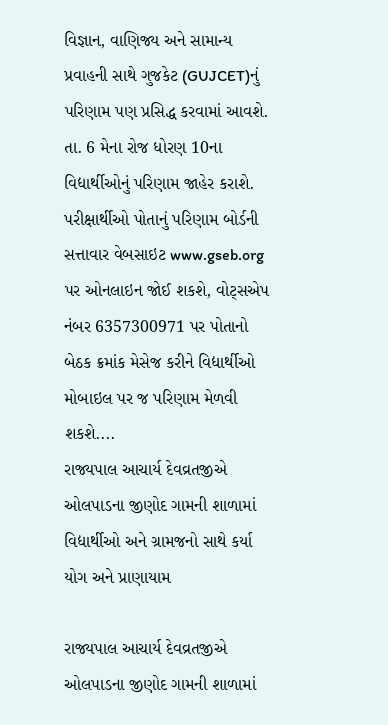વિજ્ઞાન, વાણિજ્ય અને સામાન્ય પ્રવાહની સાથે ગુજકેટ (GUJCET)નું પરિણામ પણ પ્રસિદ્ધ કરવામાં આવશે. તા. 6 મેના રોજ ધોરણ 10ના વિદ્યાર્થીઓનું પરિણામ જાહેર કરાશે. પરીક્ષાર્થીઓ પોતાનું પરિણામ બોર્ડની સત્તાવાર વેબસાઇટ www.gseb.org પર ઓનલાઇન જોઈ શકશે, વોટ્સએપ નંબર 6357300971 પર પોતાનો બેઠક ક્રમાંક મેસેજ કરીને વિદ્યાર્થીઓ મોબાઇલ પર જ પરિણામ મેળવી શકશે....
રાજ્યપાલ આચાર્ય દેવવ્રતજીએ ઓલપાડના જીણોદ ગામની શાળામાં વિદ્યાર્થીઓ અને ગ્રામજનો સાથે કર્યા યોગ અને પ્રાણાયામ

રાજ્યપાલ આચાર્ય દેવવ્રતજીએ ઓલપાડના જીણોદ ગામની શાળામાં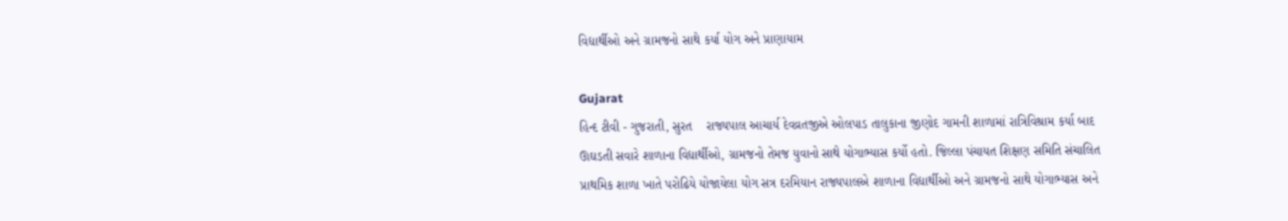વિદ્યાર્થીઓ અને ગ્રામજનો સાથે કર્યા યોગ અને પ્રાણાયામ

Gujarat
હિન્દ ટીવી - ગુજરાતી, સુરત    રાજ્યપાલ આચાર્ય દેવવ્રતજીએ ઓલપાડ તાલુકાના જીણોદ ગામની શાળામાં રાત્રિવિશ્રામ કર્યા બાદ ઊઘડતી સવારે શાળાના વિદ્યાર્થીઓ, ગ્રામજનો તેમજ યુવાનો સાથે યોગાભ્યાસ કર્યો હતો. જિલ્લા પંચાયત શિક્ષણ સમિતિ સંચાલિત પ્રાથમિક શાળા ખાતે પરોઢિયે યોજાયેલા યોગ સત્ર દરમિયાન રાજ્યપાલએ શાળાના વિદ્યાર્થીઓ અને ગ્રામજનો સાથે યોગાભ્યાસ અને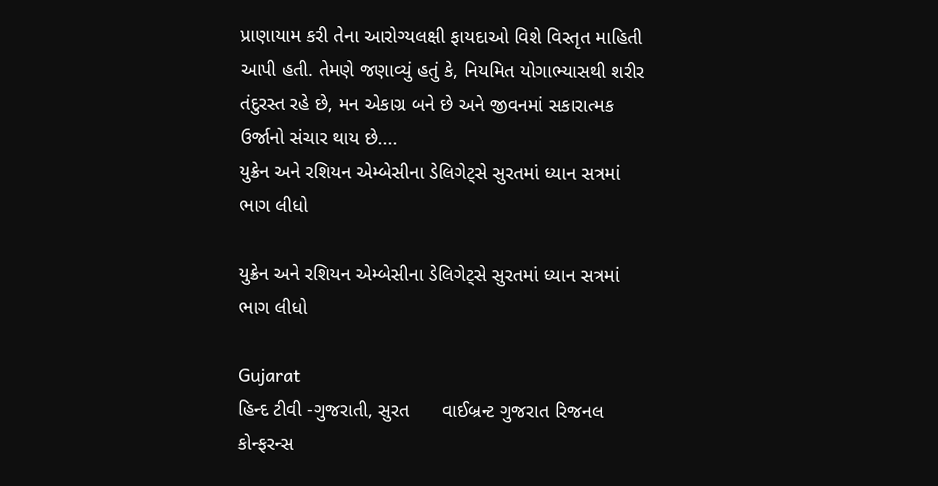પ્રાણાયામ કરી તેના આરોગ્યલક્ષી ફાયદાઓ વિશે વિસ્તૃત માહિતી આપી હતી. તેમણે જણાવ્યું હતું કે, નિયમિત યોગાભ્યાસથી શરીર તંદુરસ્ત રહે છે, મન એકાગ્ર બને છે અને જીવનમાં સકારાત્મક ઉર્જાનો સંચાર થાય છે....
યુક્રેન અને રશિયન એમ્બેસીના ડેલિગેટ્સે સુરતમાં ધ્યાન સત્રમાં ભાગ લીધો

યુક્રેન અને રશિયન એમ્બેસીના ડેલિગેટ્સે સુરતમાં ધ્યાન સત્રમાં ભાગ લીધો

Gujarat
હિન્દ ટીવી -ગુજરાતી, સુરત      વાઈબ્રન્ટ ગુજરાત રિજનલ કોન્ફરન્સ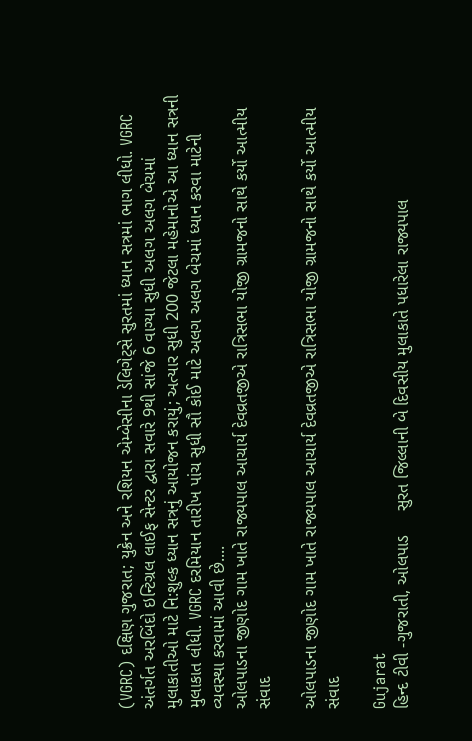(VGRC) દક્ષિણ ગુજરાત; યુક્રેન અને રશિયન એમ્બેસીના ડેલિગેટ્સે સુરતમાં ધ્યાન સત્રમાં ભાગ લીધો. VGRC અંતર્ગત અરબિંદો ઇન્ટિગ્રલ લાઈફ સેન્ટર દ્વારા સવારે 9થી સાંજે 6 વાગ્યા સુધી અલગ અલગ બેચમાં મુલાકાતીઓ માટે નિ:શુલ્ક ધ્યાન સત્રનું આયોજન કરાયું; અત્યાર સુધી 200 જેટલા મહેમાનોએ આ ધ્યાન સત્રની મુલાકાત લીધી. VGRC દરમિયાન તારીખ પાંચ સુધી સૌ કોઈ માટે અલગ અલગ બેચમાં ધ્યાન કરવા માટેની વ્યવસ્થા કરવામાં આવી છે....
ઓલપાડના જીણોદ ગામ ખાતે રાજ્યપાલ આચાર્ય દેવવ્રતજીએ રાત્રિસભા યોજી ગ્રામજનો સાથે કર્યો આત્મીય સંવાદ

ઓલપાડના જીણોદ ગામ ખાતે રાજ્યપાલ આચાર્ય દેવવ્રતજીએ રાત્રિસભા યોજી ગ્રામજનો સાથે કર્યો આત્મીય સંવાદ

Gujarat
હિન્દ ટીવી -ગુજરાતી, ઓલપાડ     સુરત જિલ્લાની બે દિવસીય મુલાકાતે પધારેલા રાજ્યપાલ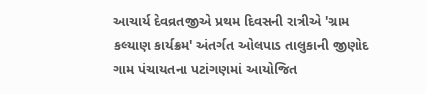આચાર્ય દેવવ્રતજીએ પ્રથમ દિવસની રાત્રીએ 'ગ્રામ કલ્યાણ કાર્યક્રમ' અંતર્ગત ઓલપાડ તાલુકાની જીણોદ ગામ પંચાયતના પટાંગણમાં આયોજિત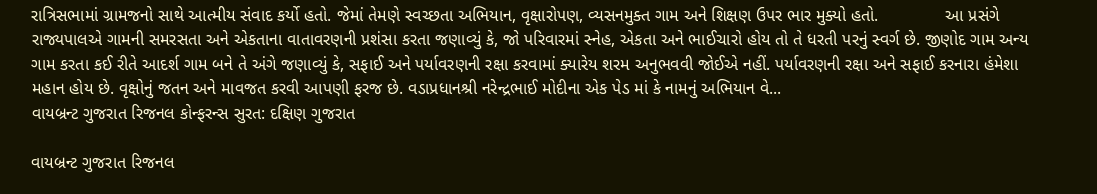રાત્રિસભામાં ગ્રામજનો સાથે આત્મીય સંવાદ કર્યો હતો. જેમાં તેમણે સ્વચ્છતા અભિયાન, વૃક્ષારોપણ, વ્યસનમુક્ત ગામ અને શિક્ષણ ઉપર ભાર મુક્યો હતો.              આ પ્રસંગે રાજ્યપાલએ ગામની સમરસતા અને એકતાના વાતાવરણની પ્રશંસા કરતા જણાવ્યું કે, જો પરિવારમાં સ્નેહ, એકતા અને ભાઈચારો હોય તો તે ધરતી પરનું સ્વર્ગ છે. જીણોદ ગામ અન્ય ગામ કરતા કઈ રીતે આદર્શ ગામ બને તે અંગે જણાવ્યું કે, સફાઈ અને પર્યાવરણની રક્ષા કરવામાં ક્યારેય શરમ અનુભવવી જોઈએ નહીં. પર્યાવરણની રક્ષા અને સફાઈ કરનારા હંમેશા મહાન હોય છે. વૃક્ષોનું જતન અને માવજત કરવી આપણી ફરજ છે. વડાપ્રધાનશ્રી નરેન્દ્રભાઈ મોદીના એક પેડ માં કે નામનું અભિયાન વે...
વાયબ્રન્ટ ગુજરાત રિજનલ કોન્ફરન્સ સુરત: દક્ષિણ ગુજરાત

વાયબ્રન્ટ ગુજરાત રિજનલ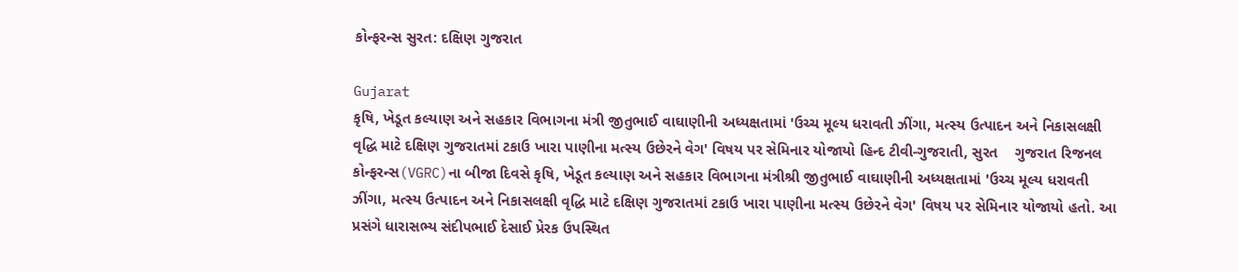કોન્ફરન્સ સુરત: દક્ષિણ ગુજરાત

Gujarat
કૃષિ, ખેડૂત કલ્યાણ અને સહકાર વિભાગના મંત્રી જીતુભાઈ વાઘાણીની અધ્યક્ષતામાં 'ઉચ્ચ મૂલ્ય ધરાવતી ઝીંગા, મત્સ્ય ઉત્પાદન અને નિકાસલક્ષી વૃદ્ધિ માટે દક્ષિણ ગુજરાતમાં ટકાઉ ખારા પાણીના મત્સ્ય ઉછેરને વેગ' વિષય પર સેમિનાર યોજાયો હિન્દ ટીવી-ગુજરાતી, સુરત    ગુજરાત રિજનલ કોન્ફરન્સ(VGRC)ના બીજા દિવસે કૃષિ, ખેડૂત કલ્યાણ અને સહકાર વિભાગના મંત્રીશ્રી જીતુભાઈ વાઘાણીની અધ્યક્ષતામાં 'ઉચ્ચ મૂલ્ય ધરાવતી ઝીંગા, મત્સ્ય ઉત્પાદન અને નિકાસલક્ષી વૃદ્ધિ માટે દક્ષિણ ગુજરાતમાં ટકાઉ ખારા પાણીના મત્સ્ય ઉછેરને વેગ' વિષય પર સેમિનાર યોજાયો હતો. આ પ્રસંગે ધારાસભ્ય સંદીપભાઈ દેસાઈ પ્રેરક ઉપસ્થિત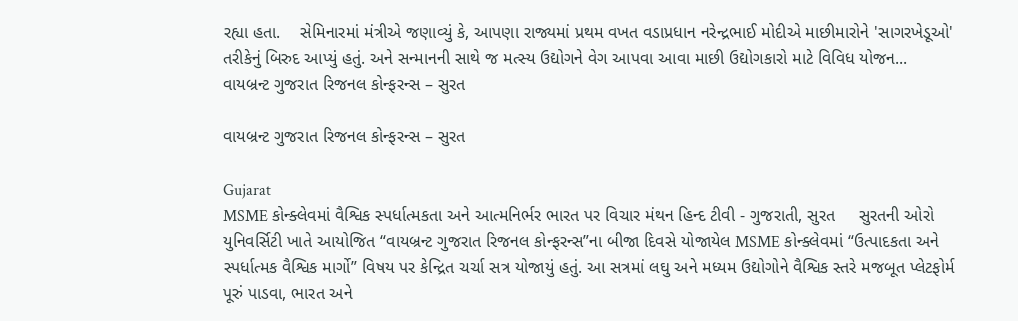રહ્યા હતા.    સેમિનારમાં મંત્રીએ જણાવ્યું કે, આપણા રાજ્યમાં પ્રથમ વખત વડાપ્રધાન નરેન્દ્રભાઈ મોદીએ માછીમારોને 'સાગરખેડૂઓ' તરીકેનું બિરુદ આપ્યું હતું. અને સન્માનની સાથે જ મત્સ્ય ઉદ્યોગને વેગ આપવા આવા માછી ઉદ્યોગકારો માટે વિવિધ યોજન...
વાયબ્રન્ટ ગુજરાત રિજનલ કોન્ફરન્સ – સુરત

વાયબ્રન્ટ ગુજરાત રિજનલ કોન્ફરન્સ – સુરત

Gujarat
MSME કોન્ક્લેવમાં વૈશ્વિક સ્પર્ધાત્મકતા અને આત્મનિર્ભર ભારત પર વિચાર મંથન હિન્દ ટીવી - ગુજરાતી, સુરત     સુરતની ઓરો યુનિવર્સિટી ખાતે આયોજિત “વાયબ્રન્ટ ગુજરાત રિજનલ કોન્ફરન્સ”ના બીજા દિવસે યોજાયેલ MSME કોન્ક્લેવમાં “ઉત્પાદકતા અને સ્પર્ધાત્મક વૈશ્વિક માર્ગો” વિષય પર કેન્દ્રિત ચર્ચા સત્ર યોજાયું હતું. આ સત્રમાં લઘુ અને મધ્યમ ઉદ્યોગોને વૈશ્વિક સ્તરે મજબૂત પ્લેટફોર્મ પૂરું પાડવા, ભારત અને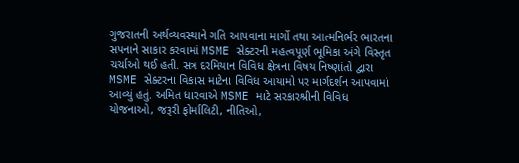ગુજરાતની અર્થવ્યવસ્થાને ગતિ આપવાના માર્ગો તથા આત્મનિર્ભર ભારતના સપનાને સાકાર કરવામાં MSME સેક્ટરની મહત્વપૂર્ણ ભૂમિકા અંગે વિસ્તૃત ચર્ચાઓ થઈ હતી. સત્ર દરમિયાન વિવિધ ક્ષેત્રના વિષય નિષ્ણાંતો દ્વારા MSME સેક્ટરના વિકાસ માટેના વિવિધ આયામો પર માર્ગદર્શન આપવામાં આવ્યું હતું. અમિત ધારવાએ MSME માટે સરકારશ્રીની વિવિધ યોજનાઓ, જરૂરી ફોર્માલિટી, નીતિઓ,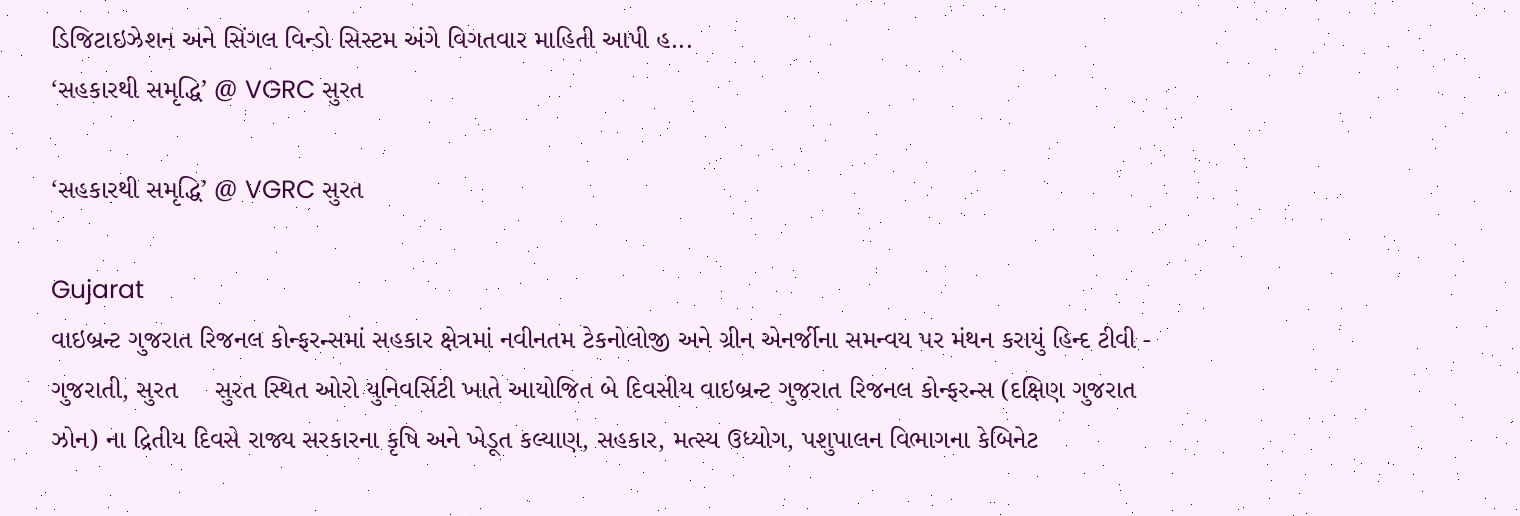ડિજિટાઇઝેશન અને સિંગલ વિન્ડો સિસ્ટમ અંગે વિગતવાર માહિતી આપી હ...
‘સહકારથી સમૃદ્ધિ’ @ VGRC સુરત

‘સહકારથી સમૃદ્ધિ’ @ VGRC સુરત

Gujarat
વાઇબ્રન્ટ ગુજરાત રિજનલ કોન્ફરન્સમાં સહકાર ક્ષેત્રમાં નવીનતમ ટેકનોલોજી અને ગ્રીન એનર્જીના સમન્વય પર મંથન કરાયું હિન્દ ટીવી - ગુજરાતી, સુરત     સુરત સ્થિત ઓરો યુનિવર્સિટી ખાતે આયોજિત બે દિવસીય વાઇબ્રન્ટ ગુજરાત રિજનલ કોન્ફરન્સ (દક્ષિણ ગુજરાત ઝોન) ના દ્રિતીય દિવસે રાજ્ય સરકારના કૃષિ અને ખેડૂત કલ્યાણ, સહકાર, મત્સ્ય ઉધ્યોગ, પશુપાલન વિભાગના કેબિનેટ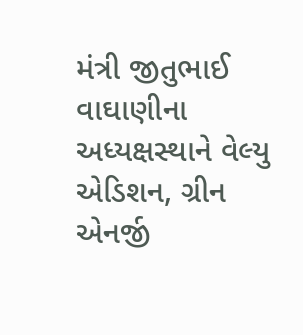મંત્રી જીતુભાઈ વાઘાણીના અધ્યક્ષસ્થાને વેલ્યુ એડિશન, ગ્રીન એનર્જી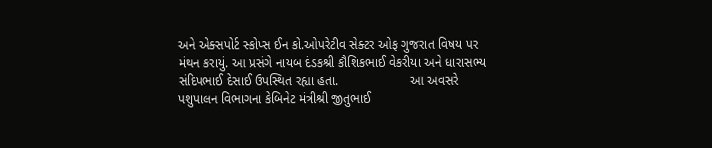અને એક્સપોર્ટ સ્કોપ્સ ઈન કો.ઓપરેટીવ સેક્ટર ઓફ ગુજરાત વિષય પર મંથન કરાયું. આ પ્રસંગે નાયબ દંડકશ્રી કૌશિકભાઈ વેકરીયા અને ધારાસભ્ય સંદિપભાઈ દેસાઈ ઉપસ્થિત રહ્યા હતા.                    આ અવસરે પશુપાલન વિભાગના કેબિનેટ મંત્રીશ્રી જીતુભાઈ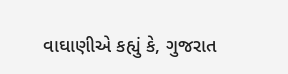વાઘાણીએ કહ્યું કે, ગુજરાત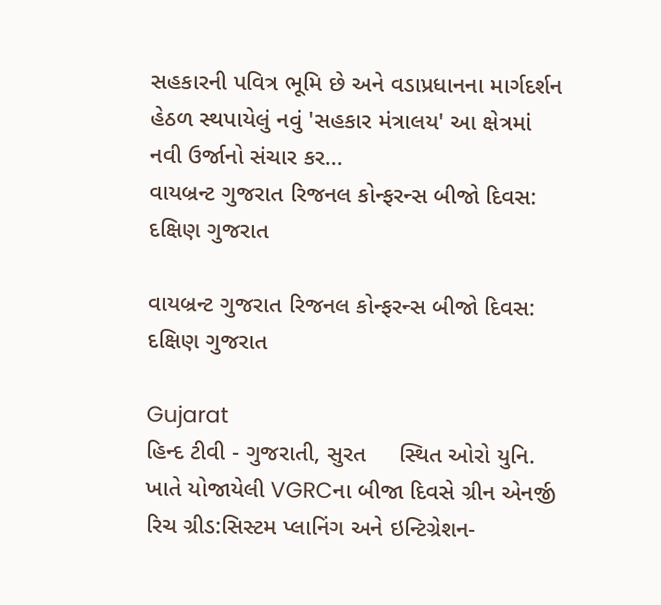સહકારની પવિત્ર ભૂમિ છે અને વડાપ્રધાનના માર્ગદર્શન હેઠળ સ્થપાયેલું નવું 'સહકાર મંત્રાલય' આ ક્ષેત્રમાં નવી ઉર્જાનો સંચાર કર...
વાયબ્રન્ટ ગુજરાત રિજનલ કોન્ફરન્સ બીજો દિવસ: દક્ષિણ ગુજરાત

વાયબ્રન્ટ ગુજરાત રિજનલ કોન્ફરન્સ બીજો દિવસ: દક્ષિણ ગુજરાત

Gujarat
હિન્દ ટીવી - ગુજરાતી, સુરત     સ્થિત ઓરો યુનિ. ખાતે યોજાયેલી VGRCના બીજા દિવસે ગ્રીન એનર્જી રિચ ગ્રીડ:સિસ્ટમ પ્લાનિંગ અને ઇન્ટિગ્રેશન-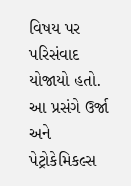વિષય પર પરિસંવાદ યોજાયો હતો. આ પ્રસંગે ઉર્જા અને પેટ્રોકેમિકલ્સ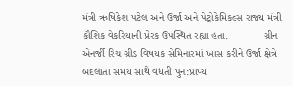મંત્રી ઋષિકેશ પટેલ અને ઉર્જા અને પેટ્રોકેમિકલ્સ રાજ્ય મંત્રી કૌશિક વેકરિયાની પ્રેરક ઉપસ્થિત રહ્યા હતા.            ગ્રીન એનર્જી રિચ ગ્રીડ વિષયક સેમિનારમાં ખાસ કરીને ઉર્જા ક્ષેત્રે બદલાતા સમય સાથે વધતી પુન:પ્રાપ્ય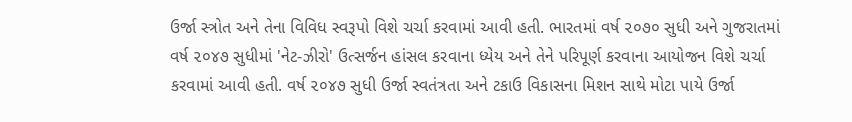ઉર્જા સ્ત્રોત અને તેના વિવિધ સ્વરૂપો વિશે ચર્ચા કરવામાં આવી હતી. ભારતમાં વર્ષ ૨૦૭૦ સુધી અને ગુજરાતમાં વર્ષ ૨૦૪૭ સુધીમાં 'નેટ-ઝીરો' ઉત્સર્જન હાંસલ કરવાના ધ્યેય અને તેને પરિપૂર્ણ કરવાના આયોજન વિશે ચર્ચા કરવામાં આવી હતી. વર્ષ ૨૦૪૭ સુધી ઉર્જા સ્વતંત્રતા અને ટકાઉ વિકાસના મિશન સાથે મોટા પાયે ઉર્જા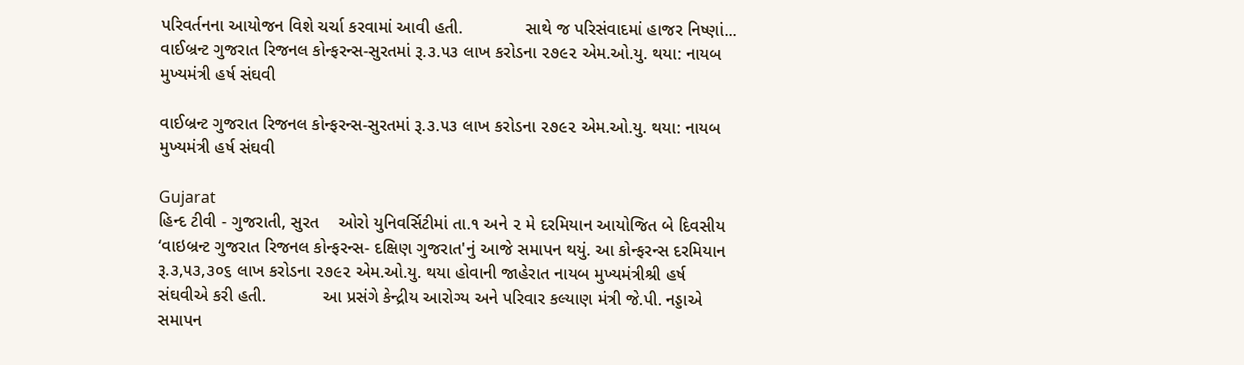પરિવર્તનના આયોજન વિશે ચર્ચા કરવામાં આવી હતી.             સાથે જ પરિસંવાદમાં હાજર નિષ્ણાં...
વાઈબ્રન્ટ ગુજરાત રિજનલ કોન્ફરન્સ-સુરતમાં રૂ.૩.૫૩ લાખ કરોડના ૨૭૯૨ એમ.ઓ.યુ. થયા: નાયબ મુખ્યમંત્રી હર્ષ સંઘવી

વાઈબ્રન્ટ ગુજરાત રિજનલ કોન્ફરન્સ-સુરતમાં રૂ.૩.૫૩ લાખ કરોડના ૨૭૯૨ એમ.ઓ.યુ. થયા: નાયબ મુખ્યમંત્રી હર્ષ સંઘવી

Gujarat
હિન્દ ટીવી - ગુજરાતી, સુરત    ઓરો યુનિવર્સિટીમાં તા.૧ અને ૨ મે દરમિયાન આયોજિત બે દિવસીય ‘વાઇબ્રન્ટ ગુજરાત રિજનલ કોન્ફરન્સ- દક્ષિણ ગુજરાત'નું આજે સમાપન થયું. આ કોન્ફરન્સ દરમિયાન રૂ.૩,૫૩,૩૦૬ લાખ કરોડના ૨૭૯૨ એમ.ઓ.યુ. થયા હોવાની જાહેરાત નાયબ મુખ્યમંત્રીશ્રી હર્ષ સંઘવીએ કરી હતી.            આ પ્રસંગે કેન્દ્રીય આરોગ્ય અને પરિવાર કલ્યાણ મંત્રી જે.પી. નડ્ડાએ સમાપન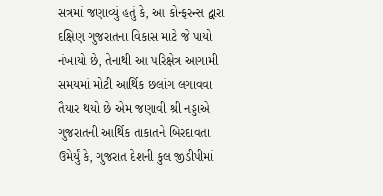સત્રમાં જણાવ્યું હતું કે, આ કોન્ફરન્સ દ્વારા દક્ષિણ ગુજરાતના વિકાસ માટે જે પાયો નંખાયો છે, તેનાથી આ પરિક્ષેત્ર આગામી સમયમાં મોટી આર્થિક છલાંગ લગાવવા તૈયાર થયો છે એમ જણાવી શ્રી નડ્ડાએ ગુજરાતની આર્થિક તાકાતને બિરદાવતા ઉમેર્યું કે, ગુજરાત દેશની કુલ જીડીપીમાં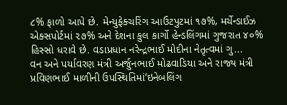૮% ફાળો આપે છે. મેન્યુફેક્ચરિંગ આઉટપુટમાં ૧૭%, મર્ચેન્ડાઈઝ એક્સપોર્ટમાં ૨૭% અને દેશના કુલ કાર્ગો હેન્ડલિંગમાં ગુજરાત ૪૦% હિસ્સો ધરાવે છે. વડાપ્રધાન નરેન્દ્રભાઈ મોદીના નેતૃત્વમાં ગુ...
વન અને પર્યાવરણ મંત્રી અર્જુનભાઈ મોઢવાડિયા અને રાજ્ય મંત્રી પ્રવિણભાઈ માળીની ઉપસ્થિતિમાં‘ઇનેબલિંગ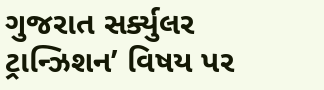ગુજરાત સર્ક્યુલર ટ્રાન્ઝિશન’ વિષય પર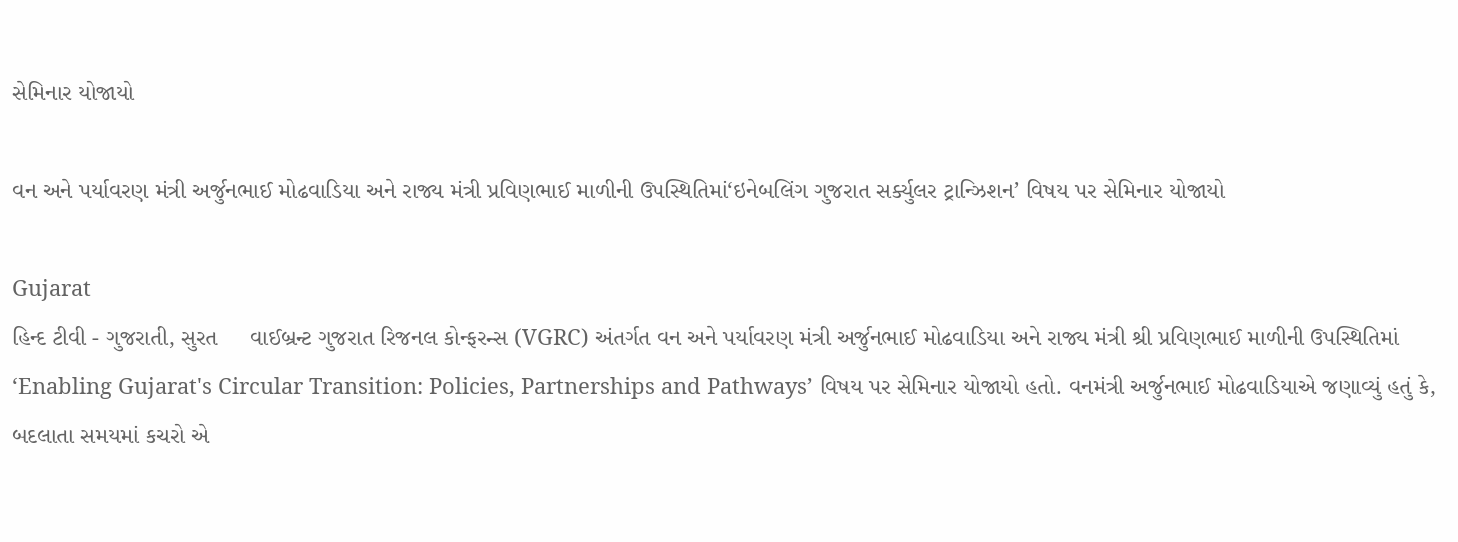સેમિનાર યોજાયો

વન અને પર્યાવરણ મંત્રી અર્જુનભાઈ મોઢવાડિયા અને રાજ્ય મંત્રી પ્રવિણભાઈ માળીની ઉપસ્થિતિમાં‘ઇનેબલિંગ ગુજરાત સર્ક્યુલર ટ્રાન્ઝિશન’ વિષય પર સેમિનાર યોજાયો

Gujarat
હિન્દ ટીવી - ગુજરાતી, સુરત     વાઈબ્રન્ટ ગુજરાત રિજનલ કોન્ફરન્સ (VGRC) અંતર્ગત વન અને પર્યાવરણ મંત્રી અર્જુનભાઈ મોઢવાડિયા અને રાજ્ય મંત્રી શ્રી પ્રવિણભાઈ માળીની ઉપસ્થિતિમાં ‘Enabling Gujarat's Circular Transition: Policies, Partnerships and Pathways’ વિષય પર સેમિનાર યોજાયો હતો. વનમંત્રી અર્જુનભાઈ મોઢવાડિયાએ જણાવ્યું હતું કે, બદલાતા સમયમાં કચરો એ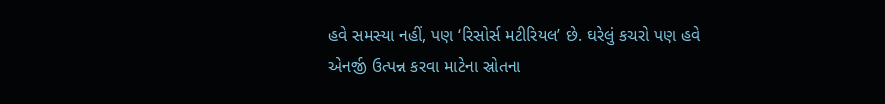હવે સમસ્યા નહીં, પણ ‘રિસોર્સ મટીરિયલ’ છે. ઘરેલું કચરો પણ હવે એનર્જી ઉત્પન્ન કરવા માટેના સ્રોતના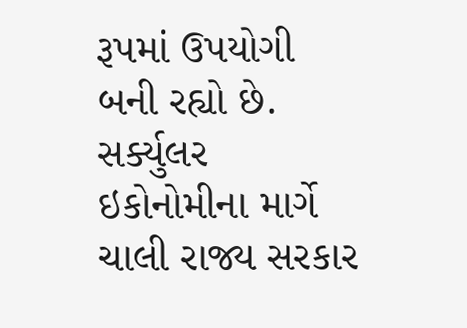રૂપમાં ઉપયોગી બની રહ્યો છે. સર્ક્યુલર ઇકોનોમીના માર્ગે ચાલી રાજ્ય સરકાર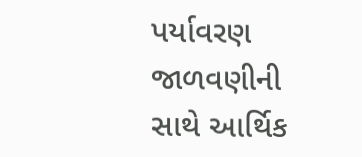પર્યાવરણ જાળવણીની સાથે આર્થિક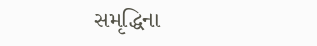સમૃદ્ધિના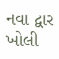નવા દ્વાર ખોલી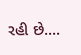રહી છે....